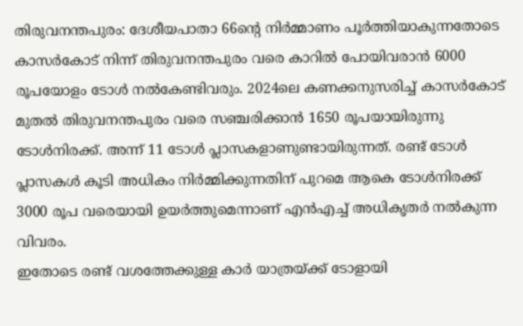തിരുവനന്തപുരം: ദേശീയപാതാ 66ന്റെ നിർമ്മാണം പൂർത്തിയാകുന്നതോടെ കാസർകോട് നിന്ന് തിരുവനന്തപുരം വരെ കാറിൽ പോയിവരാൻ 6000 രൂപയോളം ടോൾ നൽകേണ്ടിവരും. 2024ലെ കണക്കനുസരിച്ച് കാസർകോട് മുതൽ തിരുവനന്തപുരം വരെ സഞ്ചരിക്കാൻ 1650 രൂപയായിരുന്നു ടോൾനിരക്ക്. അന്ന് 11 ടോൾ പ്ലാസകളാണുണ്ടായിരുന്നത്. രണ്ട് ടോൾ പ്ലാസകൾ കൂടി അധികം നിർമ്മിക്കുന്നതിന് പുറമെ ആകെ ടോൾനിരക്ക് 3000 രൂപ വരെയായി ഉയർത്തുമെന്നാണ് എൻഎച്ച് അധികൃതർ നൽകുന്ന വിവരം.
ഇതോടെ രണ്ട് വശത്തേക്കുള്ള കാർ യാത്രയ്ക്ക് ടോളായി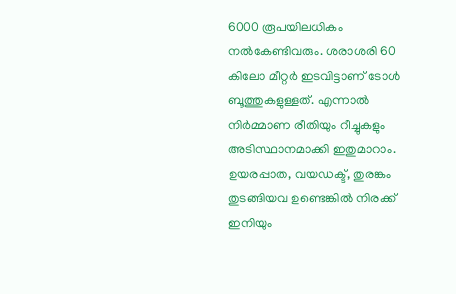6000 രൂപയിലധികം നൽകേണ്ടിവരും. ശരാശരി 60 കിലോ മീറ്റർ ഇടവിട്ടാണ് ടോൾ ബൂത്തുകളുള്ളത്. എന്നാൽ നിർമ്മാണ രീതിയും റീച്ചുകളും അടിസ്ഥാനമാക്കി ഇതുമാറാം. ഉയരപ്പാത, വയഡക്ട്, തുരങ്കം തുടങ്ങിയവ ഉണ്ടെങ്കിൽ നിരക്ക് ഇനിയും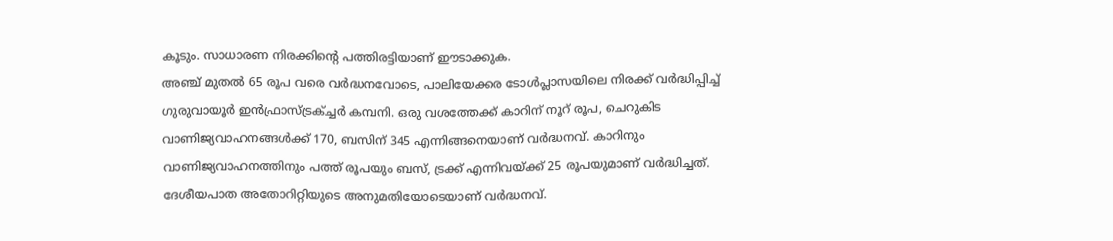കൂടും. സാധാരണ നിരക്കിന്റെ പത്തിരട്ടിയാണ് ഈടാക്കുക.
അഞ്ച് മുതൽ 65 രൂപ വരെ വർദ്ധനവോടെ, പാലിയേക്കര ടോൾപ്ലാസയിലെ നിരക്ക് വർദ്ധിപ്പിച്ച് ഗുരുവായൂർ ഇൻഫ്രാസ്ട്രക്ച്ചർ കമ്പനി. ഒരു വശത്തേക്ക് കാറിന് നൂറ് രൂപ, ചെറുകിട വാണിജ്യവാഹനങ്ങൾക്ക് 170, ബസിന് 345 എന്നിങ്ങനെയാണ് വർദ്ധനവ്. കാറിനും വാണിജ്യവാഹനത്തിനും പത്ത് രൂപയും ബസ്, ട്രക്ക് എന്നിവയ്ക്ക് 25 രൂപയുമാണ് വർദ്ധിച്ചത്. ദേശീയപാത അതോറിറ്റിയുടെ അനുമതിയോടെയാണ് വർദ്ധനവ്.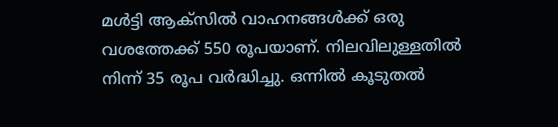മൾട്ടി ആക്സിൽ വാഹനങ്ങൾക്ക് ഒരു വശത്തേക്ക് 550 രൂപയാണ്. നിലവിലുള്ളതിൽ നിന്ന് 35 രൂപ വർദ്ധിച്ചു. ഒന്നിൽ കൂടുതൽ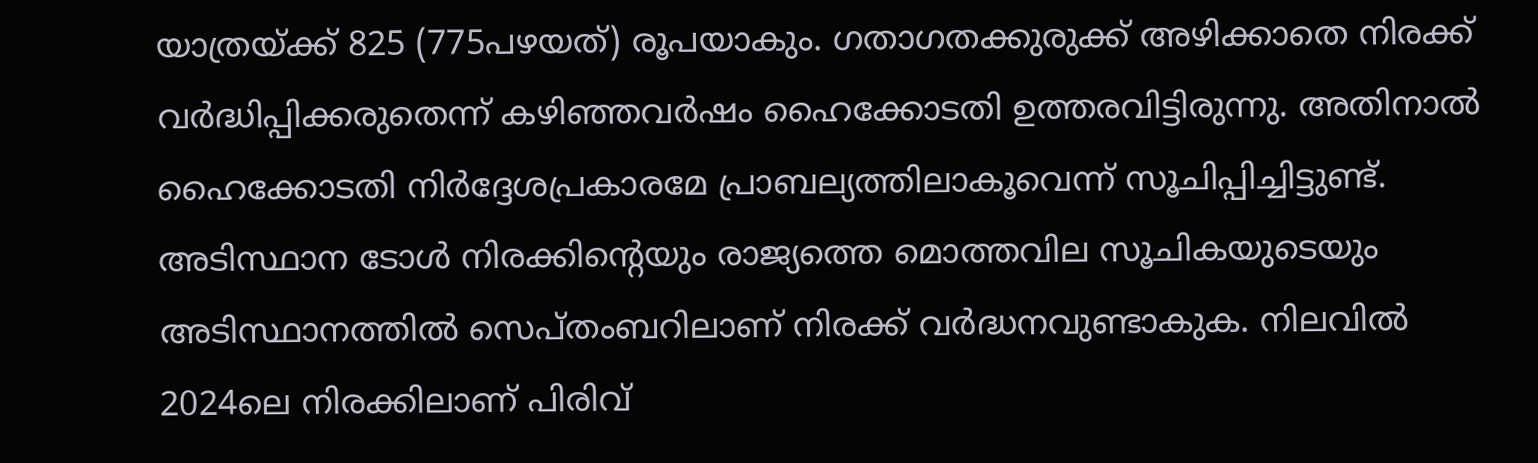യാത്രയ്ക്ക് 825 (775പഴയത്) രൂപയാകും. ഗതാഗതക്കുരുക്ക് അഴിക്കാതെ നിരക്ക് വർദ്ധിപ്പിക്കരുതെന്ന് കഴിഞ്ഞവർഷം ഹൈക്കോടതി ഉത്തരവിട്ടിരുന്നു. അതിനാൽ ഹൈക്കോടതി നിർദ്ദേശപ്രകാരമേ പ്രാബല്യത്തിലാകൂവെന്ന് സൂചിപ്പിച്ചിട്ടുണ്ട്. അടിസ്ഥാന ടോൾ നിരക്കിന്റെയും രാജ്യത്തെ മൊത്തവില സൂചികയുടെയും അടിസ്ഥാനത്തിൽ സെപ്തംബറിലാണ് നിരക്ക് വർദ്ധനവുണ്ടാകുക. നിലവിൽ 2024ലെ നിരക്കിലാണ് പിരിവ്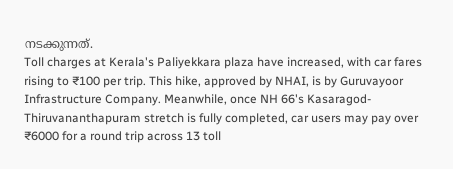നടക്കുന്നത്.
Toll charges at Kerala's Paliyekkara plaza have increased, with car fares rising to ₹100 per trip. This hike, approved by NHAI, is by Guruvayoor Infrastructure Company. Meanwhile, once NH 66's Kasaragod-Thiruvananthapuram stretch is fully completed, car users may pay over ₹6000 for a round trip across 13 toll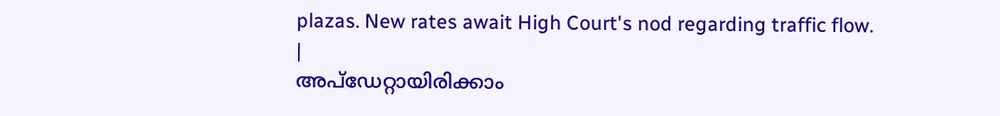plazas. New rates await High Court's nod regarding traffic flow.
|
അപ്ഡേറ്റായിരിക്കാം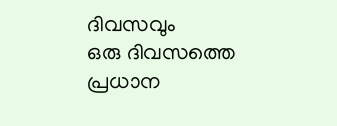ദിവസവും
ഒരു ദിവസത്തെ പ്രധാന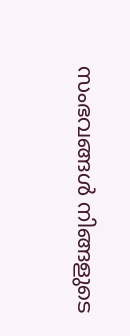സംഭവങ്ങൾ നിങ്ങളുടെ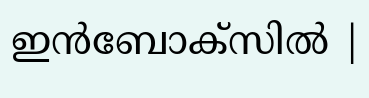ഇൻബോക്സിൽ |